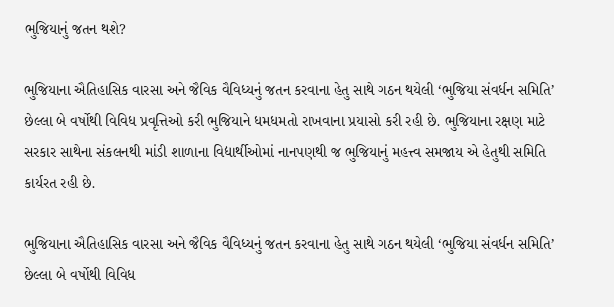ભુજિયાનું જતન થશે?

ભુજિયાના ઐતિહાસિક વારસા અને જૈવિક વૈવિધ્યનું જતન કરવાના હેતુ સાથે ગઠન થયેલી ‘ભુજિયા સંવર્ધન સમિતિ’ છેલ્લા બે વર્ષોથી વિવિધ પ્રવૃત્તિઓ કરી ભુજિયાને ધમધમતો રાખવાના પ્રયાસો કરી રહી છે. ભુજિયાના રક્ષણ માટે સરકાર સાથેના સંકલનથી માંડી શાળાના વિદ્યાર્થીઓમાં નાનપણથી જ ભુજિયાનું મહત્ત્વ સમજાય એ હેતુથી સમિતિ કાર્યરત રહી છે.

ભુજિયાના ઐતિહાસિક વારસા અને જૈવિક વૈવિધ્યનું જતન કરવાના હેતુ સાથે ગઠન થયેલી ‘ભુજિયા સંવર્ધન સમિતિ’ છેલ્લા બે વર્ષોથી વિવિધ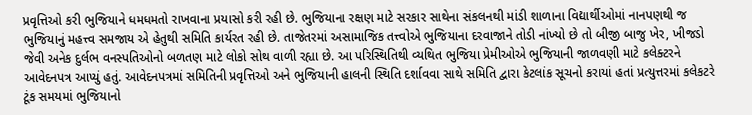પ્રવૃત્તિઓ કરી ભુજિયાને ધમધમતો રાખવાના પ્રયાસો કરી રહી છે. ભુજિયાના રક્ષણ માટે સરકાર સાથેના સંકલનથી માંડી શાળાના વિદ્યાર્થીઓમાં નાનપણથી જ ભુજિયાનું મહત્ત્વ સમજાય એ હેતુથી સમિતિ કાર્યરત રહી છે. તાજેતરમાં અસામાજિક તત્ત્વોએ ભુજિયાના દરવાજાને તોડી નાંખ્યો છે તો બીજી બાજુ ખેર, ખીજડો જેવી અનેક દુર્લભ વનસ્પતિઓનો બળતણ માટે લોકો સોથ વાળી રહ્યા છે. આ પરિસ્થિતિથી વ્યથિત ભુજિયા પ્રેમીઓએ ભુજિયાની જાળવણી માટે કલેક્ટરને આવેદનપત્ર આપ્યું હતું. આવેદનપત્રમાં સમિતિની પ્રવૃત્તિઓ અને ભુજિયાની હાલની સ્થિતિ દર્શાવવા સાથે સમિતિ દ્વારા કેટલાંક સૂચનો કરાયાં હતાં પ્રત્યુત્તરમાં કલેકટરે ટૂંક સમયમાં ભુજિયાનો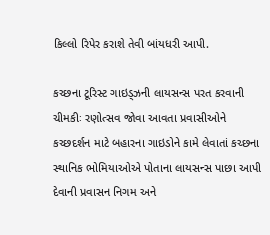કિલ્લો રિપેર કરાશે તેવી બાંયધરી આપી.

કચ્છના ટૂરિસ્ટ ગાઇડ્ઝની લાયસન્સ પરત કરવાની ચીમકીઃ રણોત્સવ જોવા આવતા પ્રવાસીઓને કચ્છદર્શન માટે બહારના ગાઇડોને કામે લેવાતાં કચ્છના સ્થાનિક ભોમિયાઓએ પોતાના લાયસન્સ પાછા આપી દેવાની પ્રવાસન નિગમ અને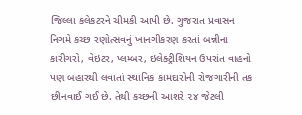જિલ્લા કલેકટરને ચીમકી આપી છે. ગુજરાત પ્રવાસન નિગમે કચ્છ રણોત્સવનું ખાનગીકરણ કરતાં બન્નીના કારીગરો, વેઇટર, પ્લમ્બર, ઇલેક્ટ્રીશિયન ઉપરાંત વાહનો પણ બહારથી લવાતાં સ્થાનિક કામદારોની રોજગારીની તક છીનવાઈ ગઈ છે. તેથી કચ્છની આશરે ૨૪ જેટલી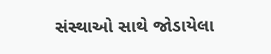સંસ્થાઓ સાથે જોડાયેલા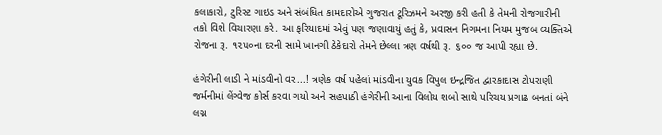કલાકારો, ટુરિસ્ટ ગાઇડ અને સંબંધિત કામદારોએ ગુજરાત ટૂરિઝમને અરજી કરી હતી કે તેમની રોજગારીની તકો વિશે વિચારણા કરે. આ ફરિયાદમાં એવું પણ જણાવાયું હતું કે, પ્રવાસન નિગમના નિયમ મુજબ વ્યક્તિએ રોજના રૂ. ૧૨૫૦ના દરની સામે ખાનગી ઠેકેદારો તેમને છેલ્લા ત્રણ વર્ષથી રૂ. ૬૦૦ જ આપી રહ્યા છે.

હંગેરીની લાડી ને માંડવીનો વર...! ત્રણેક વર્ષ પહેલાં માંડવીના યુવક વિપુલ ઇન્દ્રજિત દ્વારકાદાસ ટોપરાણી જર્મનીમાં લેંગ્વેજ કોર્સ કરવા ગયો અને સહપાઠી હંગેરીની આના વિલોય શબો સાથે પરિચય પ્રગાઢ બનતાં બંને લગ્ન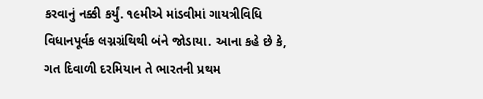કરવાનું નક્કી કર્યું. ૧૯મીએ માંડવીમાં ગાયત્રીવિધિ વિધાનપૂર્વક લગ્નગ્રંથિથી બંને જોડાયા. આના કહે છે કે, ગત દિવાળી દરમિયાન તે ભારતની પ્રથમ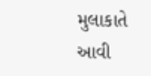મુલાકાતે આવી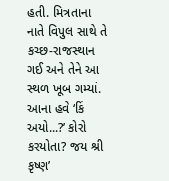હતી. મિત્રતાના નાતે વિપુલ સાથે તે કચ્છ-રાજસ્થાન ગઈ અને તેને આ સ્થળ ખૂબ ગમ્યાં. આના હવે ‘કિં અયો...?’ કોરો કરયોતા? જય શ્રી કૃષ્ણ’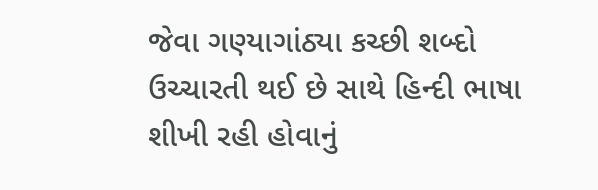જેવા ગણ્યાગાંઠ્યા કચ્છી શબ્દો ઉચ્ચારતી થઈ છે સાથે હિન્દી ભાષા શીખી રહી હોવાનું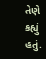તેણે કહ્યું હતું.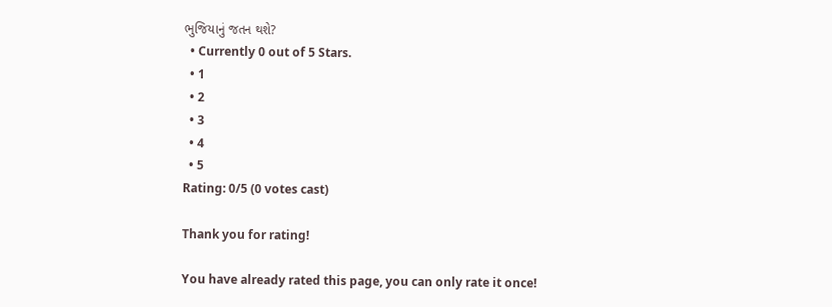ભુજિયાનું જતન થશે?
  • Currently 0 out of 5 Stars.
  • 1
  • 2
  • 3
  • 4
  • 5
Rating: 0/5 (0 votes cast)

Thank you for rating!

You have already rated this page, you can only rate it once!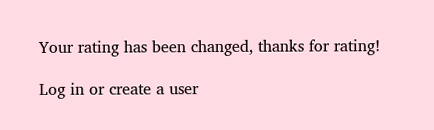Your rating has been changed, thanks for rating!

Log in or create a user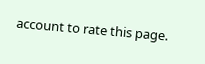account to rate this page.